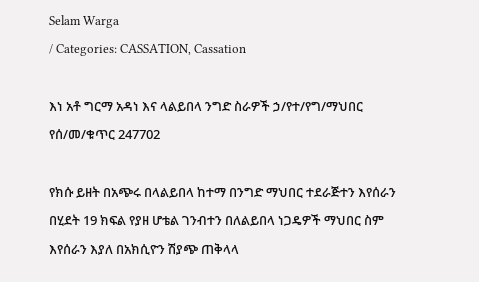Selam Warga
/ Categories: CASSATION, Cassation

እነ አቶ ግርማ አዳነ እና ላልይበላ ንግድ ስራዎች ኃ/የተ/የግ/ማህበር የሰ/መ/ቁጥር 247702

የክሱ ይዘት በአጭሩ በላልይበላ ከተማ በንግድ ማህበር ተደራጅተን እየሰራን በሂደት 19 ክፍል የያዘ ሆቴል ገንብተን በለልይበላ ነጋዴዎች ማህበር ስም እየሰራን እያለ በአክሲዮን ሽያጭ ጠቅላላ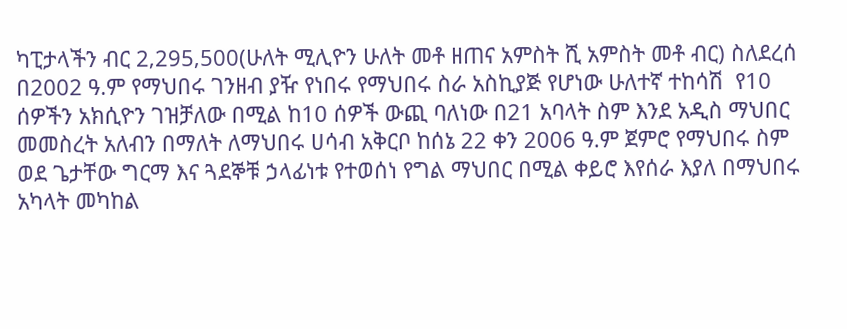ካፒታላችን ብር 2‚295‚500(ሁለት ሚሊዮን ሁለት መቶ ዘጠና አምስት ሺ አምስት መቶ ብር) ስለደረሰ በ2002 ዓ.ም የማህበሩ ገንዘብ ያዥ የነበሩ የማህበሩ ስራ አስኪያጅ የሆነው ሁለተኛ ተከሳሽ  የ10 ሰዎችን አክሲዮን ገዝቻለው በሚል ከ10 ሰዎች ውጪ ባለነው በ21 አባላት ስም እንደ አዲስ ማህበር መመስረት አለብን በማለት ለማህበሩ ሀሳብ አቅርቦ ከሰኔ 22 ቀን 2006 ዓ.ም ጀምሮ የማህበሩ ስም ወደ ጌታቸው ግርማ እና ጓደኞቹ ኃላፊነቱ የተወሰነ የግል ማህበር በሚል ቀይሮ እየሰራ እያለ በማህበሩ አካላት መካከል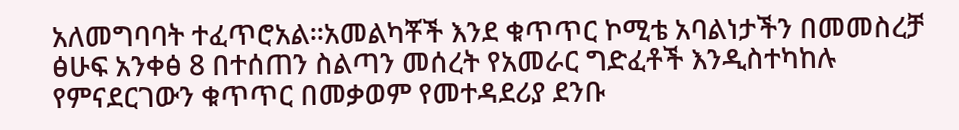አለመግባባት ተፈጥሮአል፡፡አመልካቾች እንደ ቁጥጥር ኮሚቴ አባልነታችን በመመስረቻ ፅሁፍ አንቀፅ 8 በተሰጠን ስልጣን መሰረት የአመራር ግድፈቶች እንዲስተካከሉ የምናደርገውን ቁጥጥር በመቃወም የመተዳደሪያ ደንቡ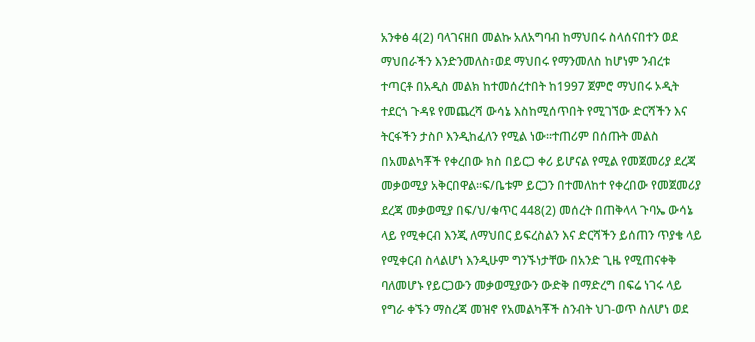አንቀፅ 4(2) ባላገናዘበ መልኩ አለአግባብ ከማህበሩ ስላሰናበተን ወደ ማህበራችን እንድንመለስ፣ወደ ማህበሩ የማንመለስ ከሆነም ንብረቱ ተጣርቶ በአዲስ መልክ ከተመሰረተበት ከ1997 ጀምሮ ማህበሩ ኦዲት ተደርጎ ጉዳዩ የመጨረሻ ውሳኔ እስከሚሰጥበት የሚገኘው ድርሻችን እና ትርፋችን ታስቦ እንዲከፈለን የሚል ነው፡፡ተጠሪም በሰጡት መልስ በአመልካቾች የቀረበው ክስ በይርጋ ቀሪ ይሆናል የሚል የመጀመሪያ ደረጃ መቃወሚያ አቅርበዋል፡፡ፍ/ቤቱም ይርጋን በተመለከተ የቀረበው የመጀመሪያ ደረጃ መቃወሚያ በፍ/ህ/ቁጥር 448(2) መሰረት በጠቅላላ ጉባኤ ውሳኔ ላይ የሚቀርብ እንጂ ለማህበር ይፍረስልን እና ድርሻችን ይሰጠን ጥያቄ ላይ የሚቀርብ ስላልሆነ እንዲሁም ግንኙነታቸው በአንድ ጊዜ የሚጠናቀቅ ባለመሆኑ የይርጋውን መቃወሚያውን ውድቅ በማድረግ በፍሬ ነገሩ ላይ የግራ ቀኙን ማስረጃ መዝኖ የአመልካቾች ስንብት ህገ-ወጥ ስለሆነ ወደ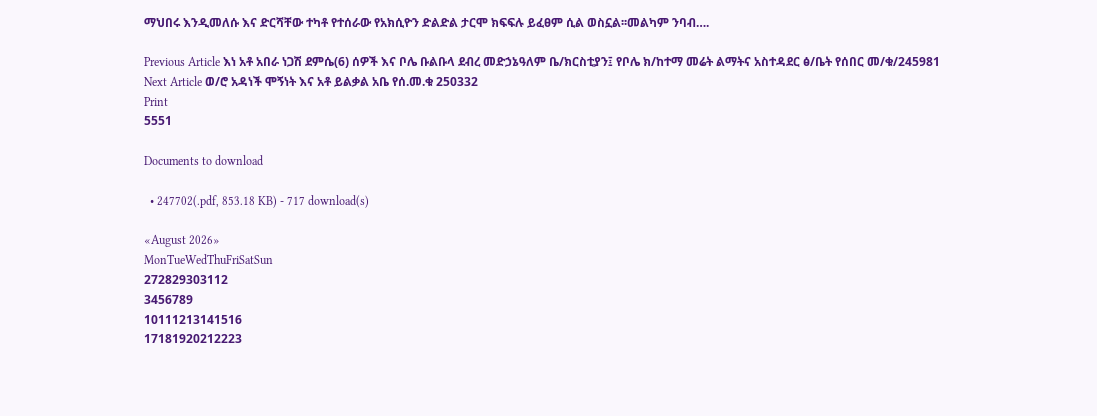ማህበሩ እንዲመለሱ እና ድርሻቸው ተካቶ የተሰራው የአክሲዮን ድልድል ታርሞ ክፍፍሉ ይፈፀም ሲል ወስኗል፡፡መልካም ንባብ….

Previous Article እነ አቶ አበራ ነጋሽ ደምሴ(6) ሰዎች እና ቦሌ ቡልቡላ ደብረ መድኃኔዓለም ቤ/ክርስቲያን፤ የቦሌ ክ/ከተማ መሬት ልማትና አስተዳደር ፅ/ቤት የሰበር መ/ቁ/245981
Next Article ወ/ሮ አዳነች ሞኝነት እና አቶ ይልቃል አቤ የሰ.መ.ቁ 250332
Print
5551

Documents to download

  • 247702(.pdf, 853.18 KB) - 717 download(s)

«August 2026»
MonTueWedThuFriSatSun
272829303112
3456789
10111213141516
17181920212223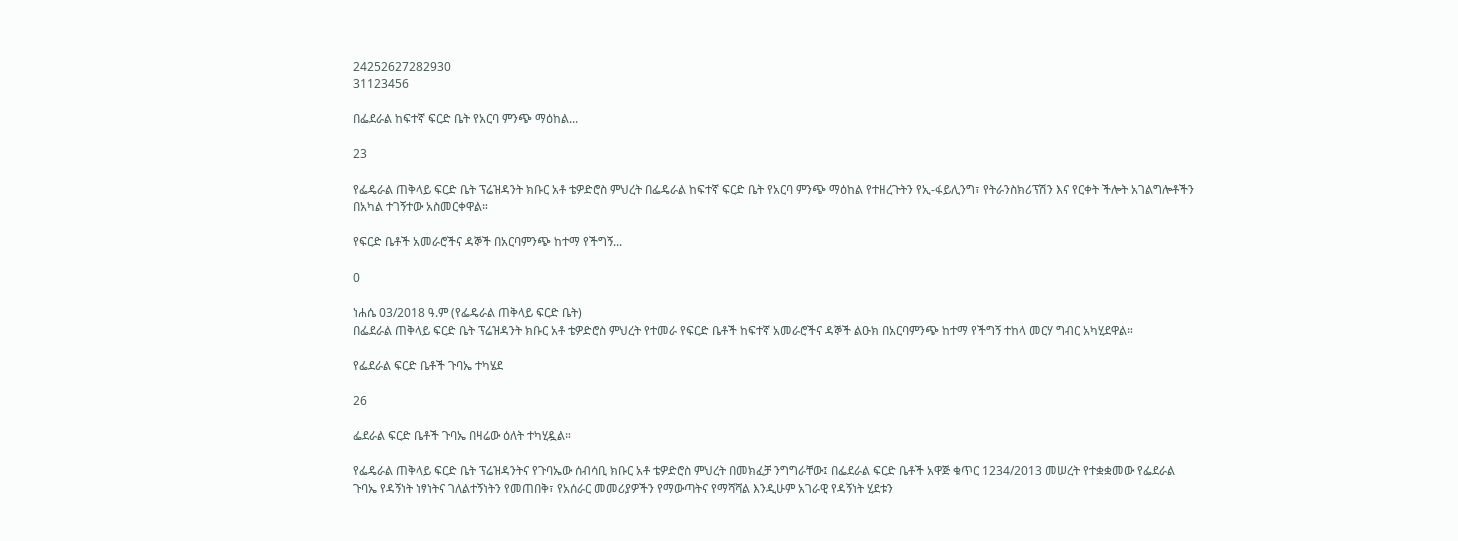24252627282930
31123456

በፌደራል ከፍተኛ ፍርድ ቤት የአርባ ምንጭ ማዕከል...

23

የፌዴራል ጠቅላይ ፍርድ ቤት ፕሬዝዳንት ክቡር አቶ ቴዎድሮስ ምህረት በፌዴራል ከፍተኛ ፍርድ ቤት የአርባ ምንጭ ማዕከል የተዘረጉትን የኢ-ፋይሊንግ፣ የትራንስክሪፕሽን እና የርቀት ችሎት አገልግሎቶችን በአካል ተገኝተው አስመርቀዋል።

የፍርድ ቤቶች አመራሮችና ዳኞች በአርባምንጭ ከተማ የችግኝ...

0

ነሐሴ 03/2018 ዓ.ም (የፌዴራል ጠቅላይ ፍርድ ቤት)
በፌደራል ጠቅላይ ፍርድ ቤት ፕሬዝዳንት ክቡር አቶ ቴዎድሮስ ምህረት የተመራ የፍርድ ቤቶች ከፍተኛ አመራሮችና ዳኞች ልዑክ በአርባምንጭ ከተማ የችግኝ ተከላ መርሃ ግብር አካሂደዋል።

የፌደራል ፍርድ ቤቶች ጉባኤ ተካሄደ

26

ፌደራል ፍርድ ቤቶች ጉባኤ በዛሬው ዕለት ተካሂዷል።

የፌዴራል ጠቅላይ ፍርድ ቤት ፕሬዝዳንትና የጉባኤው ሰብሳቢ ክቡር አቶ ቴዎድሮስ ምህረት በመክፈቻ ንግግራቸው፤ በፌደራል ፍርድ ቤቶች አዋጅ ቁጥር 1234/2013 መሠረት የተቋቋመው የፌደራል ጉባኤ የዳኝነት ነፃነትና ገለልተኝነትን የመጠበቅ፣ የአሰራር መመሪያዎችን የማውጣትና የማሻሻል እንዲሁም አገራዊ የዳኝነት ሂደቱን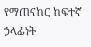የማጠናከር ከፍተኛ ኃላፊነት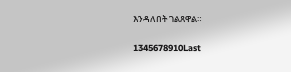እንዳለበት ገልጸዋል።

1345678910Last